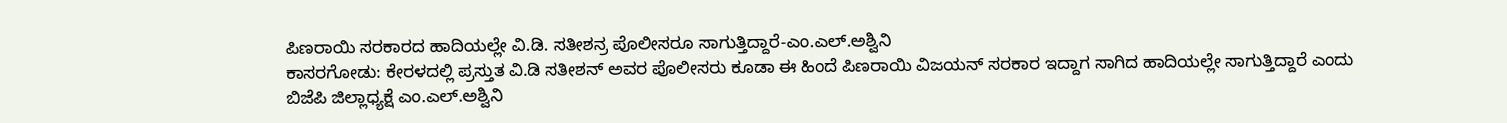ಪಿಣರಾಯಿ ಸರಕಾರದ ಹಾದಿಯಲ್ಲೇ ವಿ.ಡಿ. ಸತೀಶನ್ರ ಪೊಲೀಸರೂ ಸಾಗುತ್ತಿದ್ದಾರೆ-ಎಂ.ಎಲ್.ಅಶ್ವಿನಿ
ಕಾಸರಗೋಡು: ಕೇರಳದಲ್ಲಿ ಪ್ರಸ್ತುತ ವಿ.ಡಿ ಸತೀಶನ್ ಅವರ ಪೊಲೀಸರು ಕೂಡಾ ಈ ಹಿಂದೆ ಪಿಣರಾಯಿ ವಿಜಯನ್ ಸರಕಾರ ಇದ್ದಾಗ ಸಾಗಿದ ಹಾದಿಯಲ್ಲೇ ಸಾಗುತ್ತಿದ್ದಾರೆ ಎಂದು ಬಿಜೆಪಿ ಜಿಲ್ಲಾಧ್ಯಕ್ಷೆ ಎಂ.ಎಲ್.ಅಶ್ವಿನಿ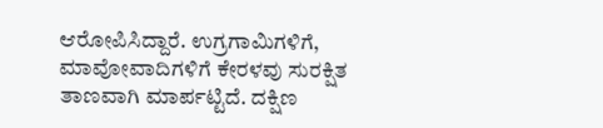ಆರೋಪಿಸಿದ್ದಾರೆ. ಉಗ್ರಗಾಮಿಗಳಿಗೆ, ಮಾವೋವಾದಿಗಳಿಗೆ ಕೇರಳವು ಸುರಕ್ಷಿತ ತಾಣವಾಗಿ ಮಾರ್ಪಟ್ಟಿದೆ. ದಕ್ಷಿಣ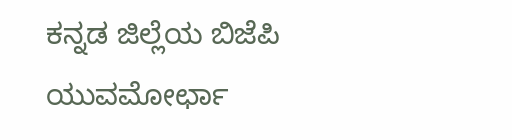ಕನ್ನಡ ಜಿಲ್ಲೆಯ ಬಿಜೆಪಿ ಯುವಮೋರ್ಛಾ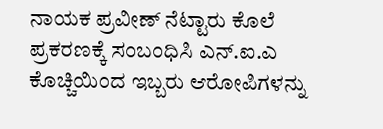ನಾಯಕ ಪ್ರವೀಣ್ ನೆಟ್ಟಾರು ಕೊಲೆ ಪ್ರಕರಣಕ್ಕೆ ಸಂಬಂಧಿಸಿ ಎನ್.ಐ.ಎ ಕೊಚ್ಚಿಯಿಂದ ಇಬ್ಬರು ಆರೋಪಿಗಳನ್ನು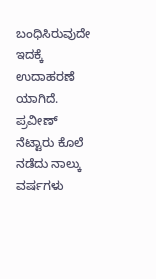ಬಂಧಿಸಿರುವುದೇ ಇದಕ್ಕೆ ಉದಾಹರಣೆ ಯಾಗಿದೆ. ಪ್ರವೀಣ್ ನೆಟ್ಟಾರು ಕೊಲೆ ನಡೆದು ನಾಲ್ಕು ವರ್ಷಗಳು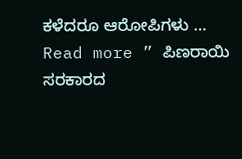ಕಳೆದರೂ ಆರೋಪಿಗಳು …
Read more ” ಪಿಣರಾಯಿ ಸರಕಾರದ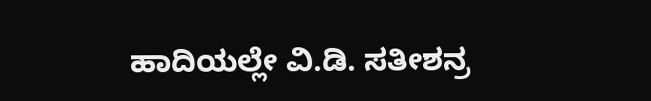ಹಾದಿಯಲ್ಲೇ ವಿ.ಡಿ. ಸತೀಶನ್ರ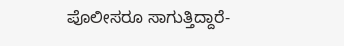ಪೊಲೀಸರೂ ಸಾಗುತ್ತಿದ್ದಾರೆ-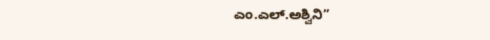ಎಂ.ಎಲ್.ಅಶ್ವಿನಿ”